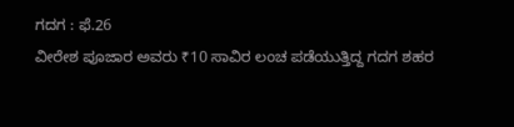ಗದಗ : ಫೆ.26
ವೀರೇಶ ಪೂಜಾರ ಅವರು ₹10 ಸಾವಿರ ಲಂಚ ಪಡೆಯುತ್ತಿದ್ದ ಗದಗ ಶಹರ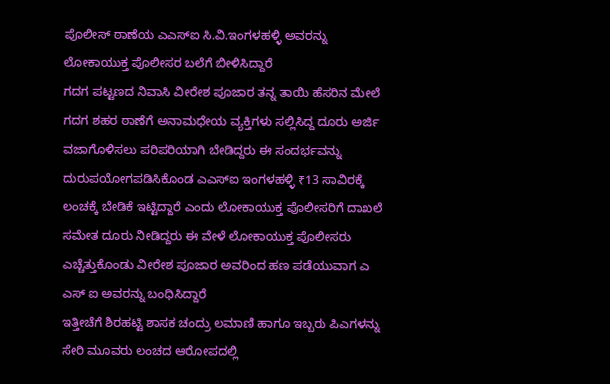ಪೊಲೀಸ್ ಠಾಣೆಯ ಎಎಸ್ಐ ಸಿ.ವಿ.ಇಂಗಳಹಳ್ಳಿ ಅವರನ್ನು ಲೋಕಾಯುಕ್ತ ಪೊಲೀಸರ ಬಲೆಗೆ ಬೀಳಿಸಿದ್ದಾರೆ
ಗದಗ ಪಟ್ಟಣದ ನಿವಾಸಿ ವೀರೇಶ ಪೂಜಾರ ತನ್ನ ತಾಯಿ ಹೆಸರಿನ ಮೇಲೆ ಗದಗ ಶಹರ ಠಾಣೆಗೆ ಅನಾಮಧೇಯ ವ್ಯಕ್ತಿಗಳು ಸಲ್ಲಿಸಿದ್ದ ದೂರು ಅರ್ಜಿ ವಜಾಗೊಳಿಸಲು ಪರಿಪರಿಯಾಗಿ ಬೇಡಿದ್ದರು ಈ ಸಂದರ್ಭವನ್ನು ದುರುಪಯೋಗಪಡಿಸಿಕೊಂಡ ಎಎಸ್ಐ ಇಂಗಳಹಳ್ಳಿ ₹13 ಸಾವಿರಕ್ಕೆ ಲಂಚಕ್ಕೆ ಬೇಡಿಕೆ ಇಟ್ಟಿದ್ದಾರೆ ಎಂದು ಲೋಕಾಯುಕ್ತ ಪೊಲೀಸರಿಗೆ ದಾಖಲೆ ಸಮೇತ ದೂರು ನೀಡಿದ್ದರು ಈ ವೇಳೆ ಲೋಕಾಯುಕ್ತ ಪೊಲೀಸರು ಎಚ್ಚೆತ್ತುಕೊಂಡು ವೀರೇಶ ಪೂಜಾರ ಅವರಿಂದ ಹಣ ಪಡೆಯುವಾಗ ಎ ಎಸ್ ಐ ಅವರನ್ನು ಬಂಧಿಸಿದ್ದಾರೆ
ಇತ್ತೀಚೆಗೆ ಶಿರಹಟ್ಟಿ ಶಾಸಕ ಚಂದ್ರು ಲಮಾಣಿ ಹಾಗೂ ಇಬ್ಬರು ಪಿಎಗಳನ್ನು ಸೇರಿ ಮೂವರು ಲಂಚದ ಆರೋಪದಲ್ಲಿ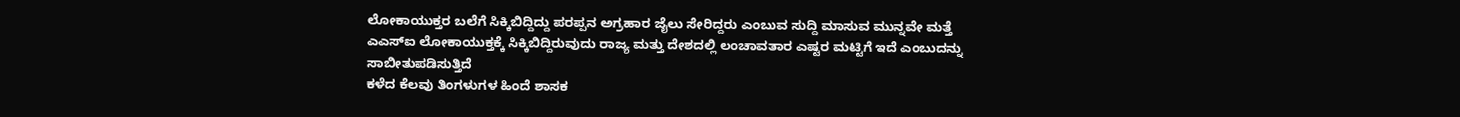ಲೋಕಾಯುಕ್ತರ ಬಲೆಗೆ ಸಿಕ್ಕಿಬಿದ್ದಿದ್ದು ಪರಪ್ಪನ ಅಗ್ರಹಾರ ಜೈಲು ಸೇರಿದ್ದರು ಎಂಬುವ ಸುದ್ದಿ ಮಾಸುವ ಮುನ್ನವೇ ಮತ್ತೆ ಎಎಸ್ಐ ಲೋಕಾಯುಕ್ತಕ್ಕೆ ಸಿಕ್ಕಿಬಿದ್ದಿರುವುದು ರಾಜ್ಯ ಮತ್ತು ದೇಶದಲ್ಲಿ ಲಂಚಾವತಾರ ಎಷ್ಟರ ಮಟ್ಟಿಗೆ ಇದೆ ಎಂಬುದನ್ನು ಸಾಬೀತುಪಡಿಸುತ್ತಿದೆ
ಕಳೆದ ಕೆಲವು ತಿಂಗಳುಗಳ ಹಿಂದೆ ಶಾಸಕ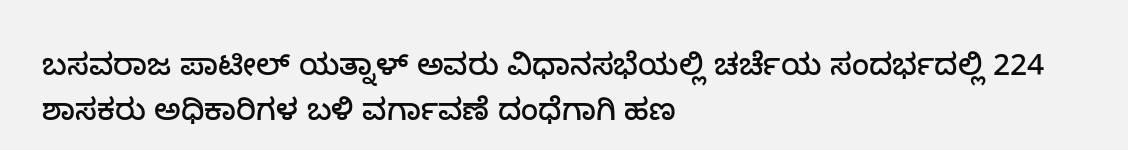ಬಸವರಾಜ ಪಾಟೀಲ್ ಯತ್ನಾಳ್ ಅವರು ವಿಧಾನಸಭೆಯಲ್ಲಿ ಚರ್ಚೆಯ ಸಂದರ್ಭದಲ್ಲಿ 224 ಶಾಸಕರು ಅಧಿಕಾರಿಗಳ ಬಳಿ ವರ್ಗಾವಣೆ ದಂಧೆಗಾಗಿ ಹಣ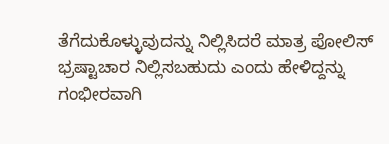ತೆಗೆದುಕೊಳ್ಳುವುದನ್ನು ನಿಲ್ಲಿಸಿದರೆ ಮಾತ್ರ ಪೋಲಿಸ್ ಭ್ರಷ್ಟಾಚಾರ ನಿಲ್ಲಿಸಬಹುದು ಎಂದು ಹೇಳಿದ್ದನ್ನು ಗಂಭೀರವಾಗಿ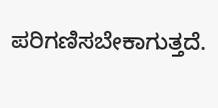ಪರಿಗಣಿಸಬೇಕಾಗುತ್ತದೆ.